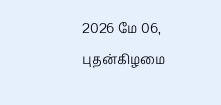2026 மே 06, புதன்கிழமை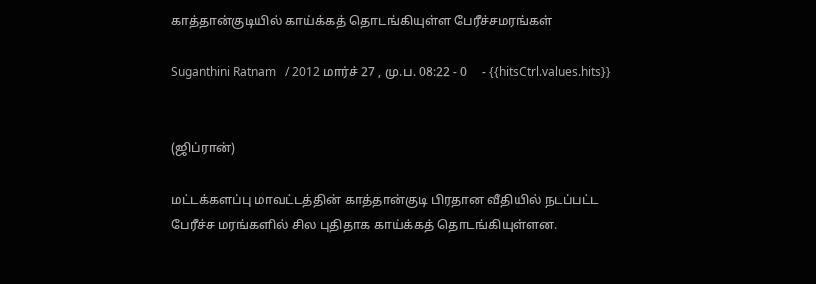காத்தான்குடியில் காய்க்கத் தொடங்கியுள்ள பேரீச்சமரங்கள்

Suganthini Ratnam   / 2012 மார்ச் 27 , மு.ப. 08:22 - 0     - {{hitsCtrl.values.hits}}


(ஜிப்ரான்)

மட்டக்களப்பு மாவட்டத்தின் காத்தான்குடி பிரதான வீதியில் நடப்பட்ட பேரீச்ச மரங்களில் சில புதிதாக காய்க்கத் தொடங்கியுள்ளன.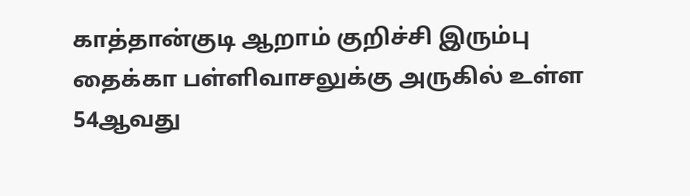காத்தான்குடி ஆறாம் குறிச்சி இரும்பு தைக்கா பள்ளிவாசலுக்கு அருகில் உள்ள 54ஆவது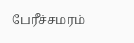பேரீச்சமரம்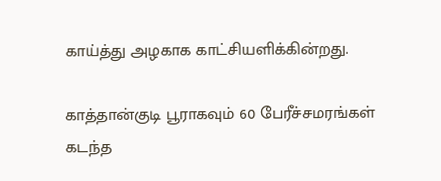காய்த்து அழகாக காட்சியளிக்கின்றது.

காத்தான்குடி பூராகவும் 60 பேரீச்சமரங்கள் கடந்த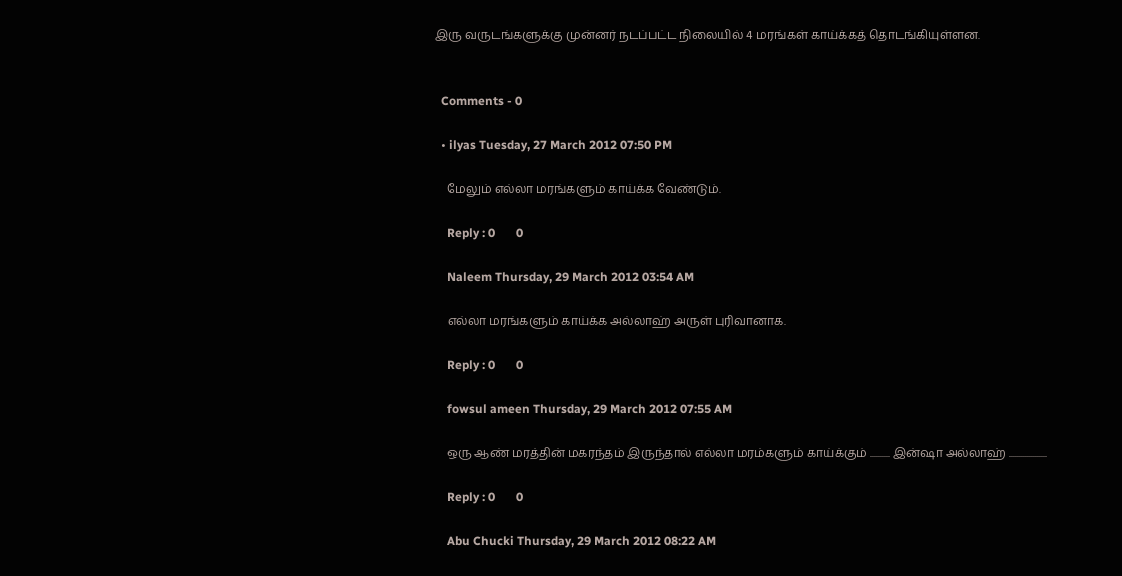இரு வருடங்களுக்கு முன்னர் நடப்பட்ட நிலையில் 4 மரங்கள் காய்க்கத் தொடங்கியுள்ளன.


  Comments - 0

  • ilyas Tuesday, 27 March 2012 07:50 PM

    மேலும் எல்லா மரங்களும் காய்க்க வேண்டும்.

    Reply : 0       0

    Naleem Thursday, 29 March 2012 03:54 AM

    எல்லா மரங்களும் காய்க்க அல்லாஹ் அருள் புரிவானாக.

    Reply : 0       0

    fowsul ameen Thursday, 29 March 2012 07:55 AM

    ஒரு ஆண் மரத்தின் மகரந்தம் இருந்தால் எல்லா மரம்களும் காய்க்கும் .......... இன்ஷா அல்லாஹ் ...................

    Reply : 0       0

    Abu Chucki Thursday, 29 March 2012 08:22 AM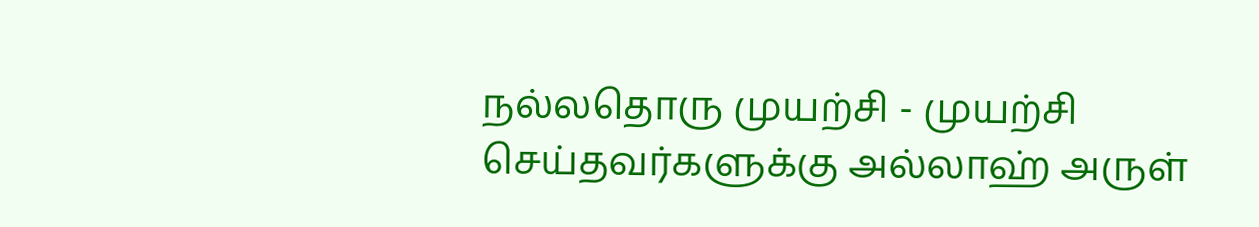நல்லதொரு முயற்சி - முயற்சி செய்தவர்களுக்கு அல்லாஹ் அருள்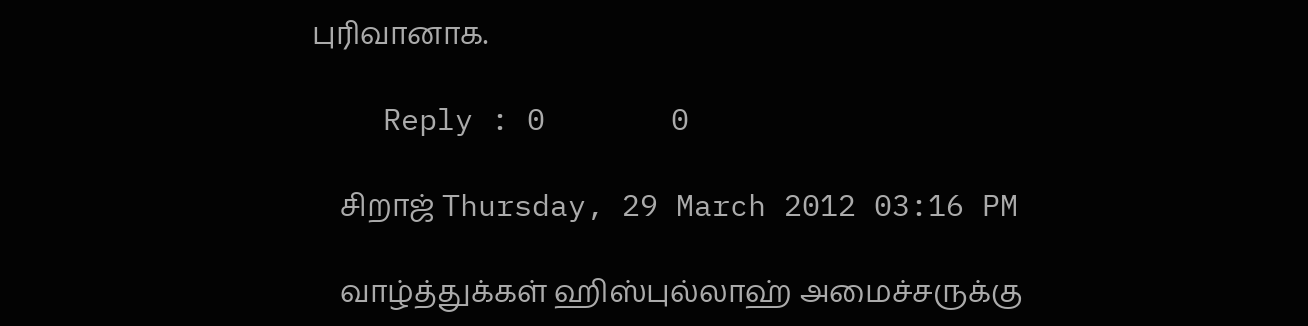புரிவானாக.

    Reply : 0       0

    சிறாஜ் Thursday, 29 March 2012 03:16 PM

    வாழ்த்துக்கள் ஹிஸ்புல்லாஹ் அமைச்சருக்கு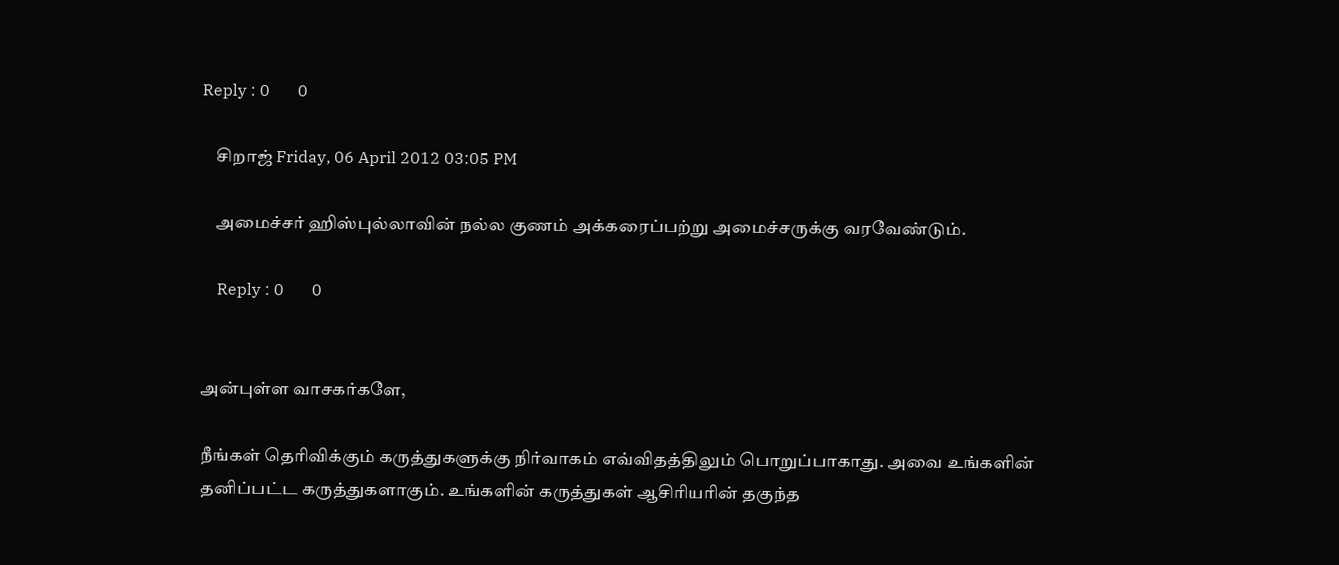Reply : 0       0

    சிறாஜ் Friday, 06 April 2012 03:05 PM

    அமைச்சர் ஹிஸ்புல்லாவின் நல்ல குணம் அக்கரைப்பற்று அமைச்சருக்கு வரவேண்டும்.

    Reply : 0       0


அன்புள்ள வாசகர்களே,

நீங்கள் தெரிவிக்கும் கருத்துகளுக்கு நிர்வாகம் எவ்விதத்திலும் பொறுப்பாகாது. அவை உங்களின் தனிப்பட்ட கருத்துகளாகும். உங்களின் கருத்துகள் ஆசிரியரின் தகுந்த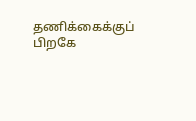தணிக்கைக்குப் பிறகே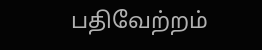பதிவேற்றம்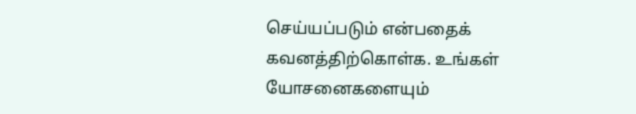செய்யப்படும் என்பதைக் கவனத்திற்கொள்க. உங்கள் யோசனைகளையும்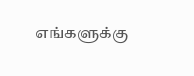எங்களுக்கு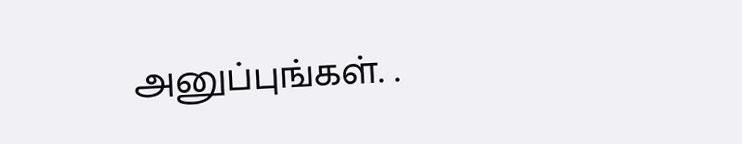அனுப்புங்கள். .